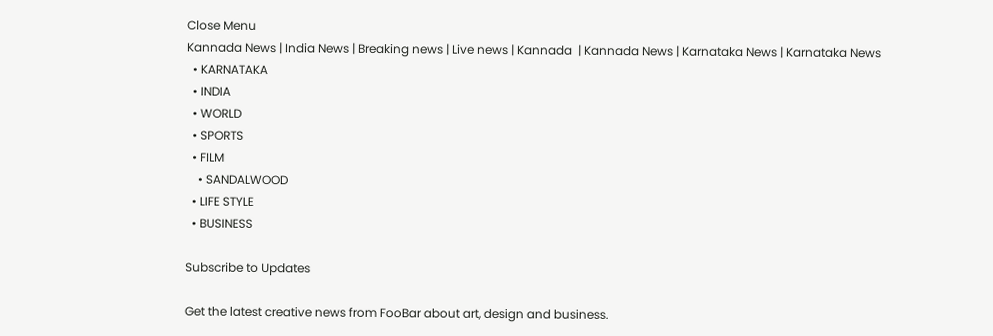Close Menu
Kannada News | India News | Breaking news | Live news | Kannada  | Kannada News | Karnataka News | Karnataka News
  • KARNATAKA
  • INDIA
  • WORLD
  • SPORTS
  • FILM
    • SANDALWOOD
  • LIFE STYLE
  • BUSINESS

Subscribe to Updates

Get the latest creative news from FooBar about art, design and business.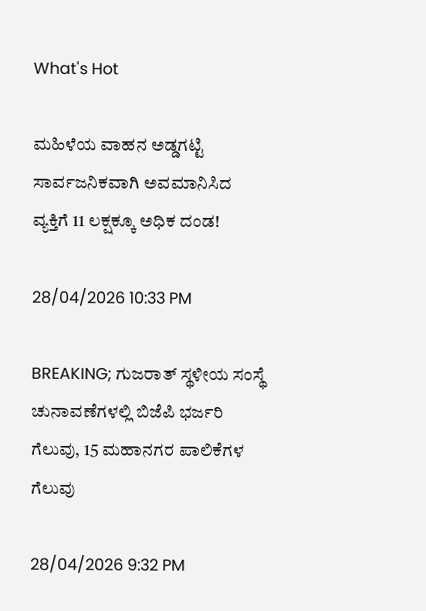What's Hot

ಮಹಿಳೆಯ ವಾಹನ ಅಡ್ಡಗಟ್ಟಿ ಸಾರ್ವಜನಿಕವಾಗಿ ಅವಮಾನಿಸಿದ ವ್ಯಕ್ತಿಗೆ 11 ಲಕ್ಷಕ್ಕೂ ಅಧಿಕ ದಂಡ!

28/04/2026 10:33 PM

BREAKING; ಗುಜರಾತ್ ಸ್ಥಳೀಯ ಸಂಸ್ಥೆ ಚುನಾವಣೆಗಳಲ್ಲಿ ಬಿಜೆಪಿ ಭರ್ಜರಿ ಗೆಲುವು, 15 ಮಹಾನಗರ ಪಾಲಿಕೆಗಳ ಗೆಲುವು

28/04/2026 9:32 PM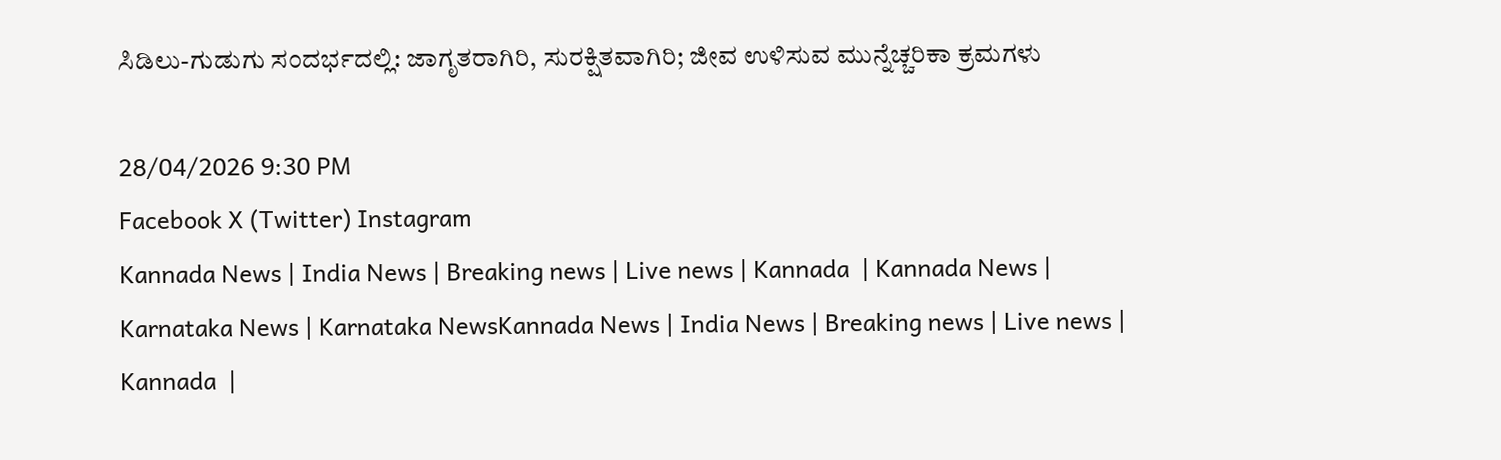ಸಿಡಿಲು-ಗುಡುಗು ಸಂದರ್ಭದಲ್ಲಿ: ಜಾಗೃತರಾಗಿರಿ, ಸುರಕ್ಷಿತವಾಗಿರಿ; ಜೀವ ಉಳಿಸುವ ಮುನ್ನೆಚ್ಚರಿಕಾ ಕ್ರಮಗಳು

28/04/2026 9:30 PM
Facebook X (Twitter) Instagram
Kannada News | India News | Breaking news | Live news | Kannada  | Kannada News | Karnataka News | Karnataka NewsKannada News | India News | Breaking news | Live news | Kannada  |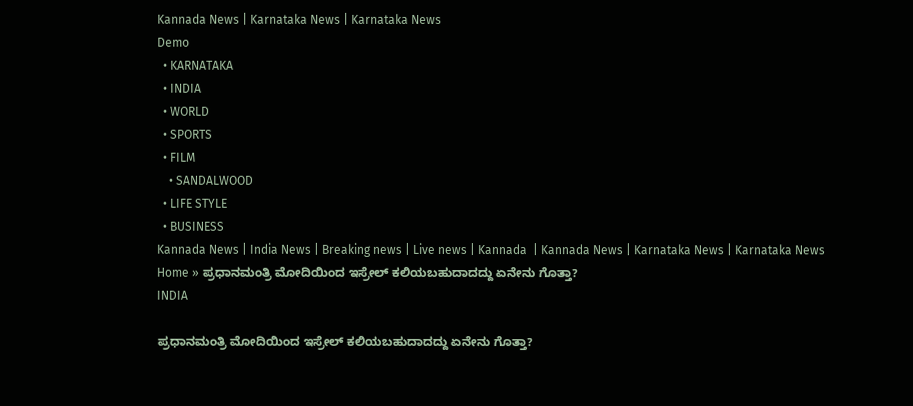Kannada News | Karnataka News | Karnataka News
Demo
  • KARNATAKA
  • INDIA
  • WORLD
  • SPORTS
  • FILM
    • SANDALWOOD
  • LIFE STYLE
  • BUSINESS
Kannada News | India News | Breaking news | Live news | Kannada  | Kannada News | Karnataka News | Karnataka News
Home » ಪ್ರಧಾನಮಂತ್ರಿ ಮೋದಿಯಿಂದ ಇಸ್ರೇಲ್ ಕಲಿಯಬಹುದಾದದ್ದು ಏನೇನು ಗೊತ್ತಾ?
INDIA

ಪ್ರಧಾನಮಂತ್ರಿ ಮೋದಿಯಿಂದ ಇಸ್ರೇಲ್ ಕಲಿಯಬಹುದಾದದ್ದು ಏನೇನು ಗೊತ್ತಾ?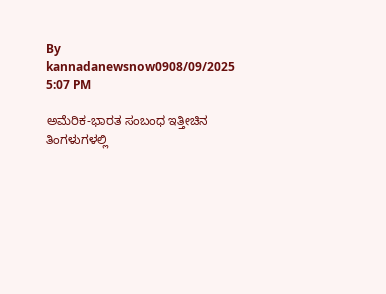By kannadanewsnow0908/09/2025 5:07 PM

ಅಮೆರಿಕ-ಭಾರತ ಸಂಬಂಧ ಇತ್ತೀಚಿನ ತಿಂಗಳುಗಳಲ್ಲಿ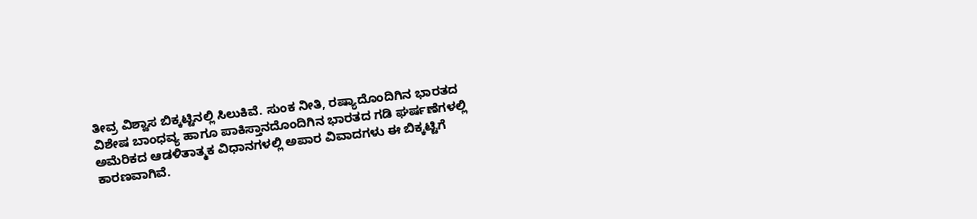ತೀವ್ರ ವಿಶ್ವಾಸ ಬಿಕ್ಕಟ್ಟಿನಲ್ಲಿ ಸಿಲುಕಿವೆ. ಸುಂಕ ನೀತಿ, ರಷ್ಯಾದೊಂದಿಗಿನ ಭಾರತದ ವಿಶೇಷ ಬಾಂಧವ್ಯ ಹಾಗೂ ಪಾಕಿಸ್ತಾನದೊಂದಿಗಿನ ಭಾರತದ ಗಡಿ ಘರ್ಷಣೆಗಳಲ್ಲಿ ಅಮೆರಿಕದ ಆಡಳಿತಾತ್ಮಕ ವಿಧಾನಗಳಲ್ಲಿ ಅಪಾರ ವಿವಾದಗಳು ಈ ಬಿಕ್ಕಟ್ಟಿಗೆ ಕಾರಣವಾಗಿವೆ.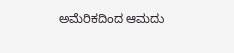ಅಮೆರಿಕದಿಂದ ಆಮದು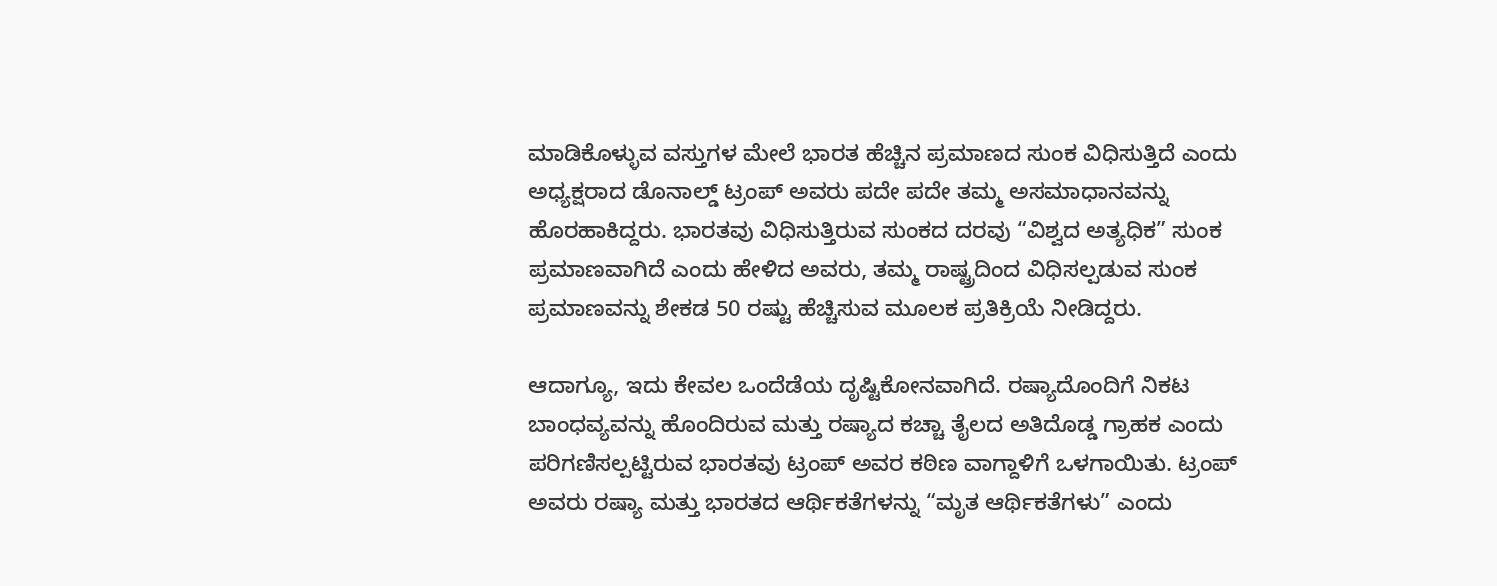ಮಾಡಿಕೊಳ್ಳುವ ವಸ್ತುಗಳ ಮೇಲೆ ಭಾರತ ಹೆಚ್ಚಿನ ಪ್ರಮಾಣದ ಸುಂಕ ವಿಧಿಸುತ್ತಿದೆ ಎಂದು ಅಧ್ಯಕ್ಷರಾದ ಡೊನಾಲ್ಡ್ ಟ್ರಂಪ್ ಅವರು ಪದೇ ಪದೇ ತಮ್ಮ ಅಸಮಾಧಾನವನ್ನು ಹೊರಹಾಕಿದ್ದರು. ಭಾರತವು ವಿಧಿಸುತ್ತಿರುವ ಸುಂಕದ ದರವು “ವಿಶ್ವದ ಅತ್ಯಧಿಕ” ಸುಂಕ ಪ್ರಮಾಣವಾಗಿದೆ ಎಂದು ಹೇಳಿದ ಅವರು, ತಮ್ಮ ರಾಷ್ಟ್ರದಿಂದ ವಿಧಿಸಲ್ಪಡುವ ಸುಂಕ ಪ್ರಮಾಣವನ್ನು ಶೇಕಡ 50 ರಷ್ಟು ಹೆಚ್ಚಿಸುವ ಮೂಲಕ ಪ್ರತಿಕ್ರಿಯೆ ನೀಡಿದ್ದರು.

ಆದಾಗ್ಯೂ, ಇದು ಕೇವಲ ಒಂದೆಡೆಯ ದೃಷ್ಟಿಕೋನವಾಗಿದೆ. ರಷ್ಯಾದೊಂದಿಗೆ ನಿಕಟ ಬಾಂಧವ್ಯವನ್ನು ಹೊಂದಿರುವ ಮತ್ತು ರಷ್ಯಾದ ಕಚ್ಚಾ ತೈಲದ ಅತಿದೊಡ್ಡ ಗ್ರಾಹಕ ಎಂದು ಪರಿಗಣಿಸಲ್ಪಟ್ಟಿರುವ ಭಾರತವು ಟ್ರಂಪ್ ಅವರ ಕಠಿಣ ವಾಗ್ದಾಳಿಗೆ ಒಳಗಾಯಿತು. ಟ್ರಂಪ್ ಅವರು ರಷ್ಯಾ ಮತ್ತು ಭಾರತದ ಆರ್ಥಿಕತೆಗಳನ್ನು “ಮೃತ ಆರ್ಥಿಕತೆಗಳು” ಎಂದು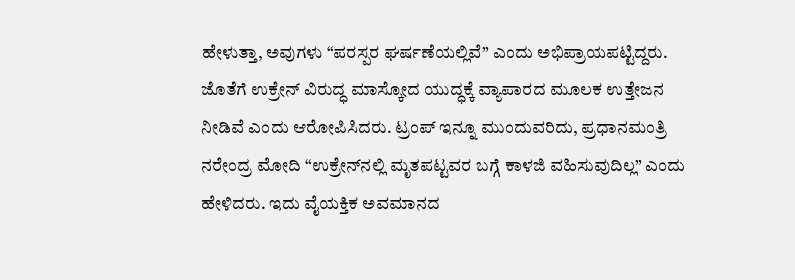ಹೇಳುತ್ತಾ, ಅವುಗಳು “ಪರಸ್ಪರ ಘರ್ಷಣೆಯಲ್ಲಿವೆ” ಎಂದು ಅಭಿಪ್ರಾಯಪಟ್ಟಿದ್ದರು. ಜೊತೆಗೆ ಉಕ್ರೇನ್ ವಿರುದ್ಧ ಮಾಸ್ಕೋದ ಯುದ್ಧಕ್ಕೆ ವ್ಯಾಪಾರದ ಮೂಲಕ ಉತ್ತೇಜನ ನೀಡಿವೆ ಎಂದು ಆರೋಪಿಸಿದರು. ಟ್ರಂಪ್ ಇನ್ನೂ ಮುಂದುವರಿದು, ಪ್ರಧಾನಮಂತ್ರಿ ನರೇಂದ್ರ ಮೋದಿ “ಉಕ್ರೇನ್‌ನಲ್ಲಿ ಮೃತಪಟ್ಟವರ ಬಗ್ಗೆ ಕಾಳಜಿ ವಹಿಸುವುದಿಲ್ಲ” ಎಂದು ಹೇಳಿದರು. ಇದು ವೈಯಕ್ತಿಕ ಅವಮಾನದ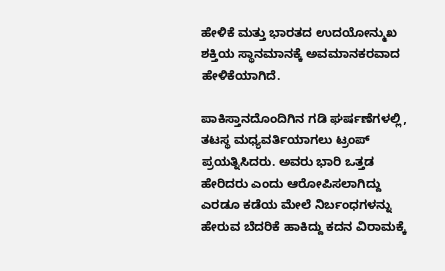ಹೇಳಿಕೆ ಮತ್ತು ಭಾರತದ ಉದಯೋನ್ಮುಖ ಶಕ್ತಿಯ ಸ್ಥಾನಮಾನಕ್ಕೆ ಅವಮಾನಕರವಾದ ಹೇಳಿಕೆಯಾಗಿದೆ.

ಪಾಕಿಸ್ತಾನದೊಂದಿಗಿನ ಗಡಿ ಘರ್ಷಣೆಗಳಲ್ಲಿ, ತಟಸ್ಥ ಮಧ್ಯವರ್ತಿಯಾಗಲು ಟ್ರಂಪ್ ಪ್ರಯತ್ನಿಸಿದರು. ಅವರು ಭಾರಿ ಒತ್ತಡ ಹೇರಿದರು ಎಂದು ಆರೋಪಿಸಲಾಗಿದ್ದು ಎರಡೂ ಕಡೆಯ ಮೇಲೆ ನಿರ್ಬಂಧಗಳನ್ನು ಹೇರುವ ಬೆದರಿಕೆ ಹಾಕಿದ್ದು ಕದನ ವಿರಾಮಕ್ಕೆ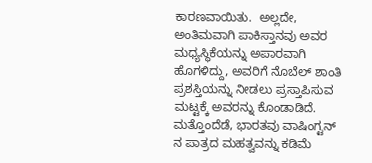ಕಾರಣವಾಯಿತು.  ಅಲ್ಲದೇ, ಅಂತಿಮವಾಗಿ ಪಾಕಿಸ್ತಾನವು ಅವರ ಮಧ್ಯಸ್ಥಿಕೆಯನ್ನು ಅಪಾರವಾಗಿ ಹೊಗಳಿದ್ದು, ಅವರಿಗೆ ನೊಬೆಲ್ ಶಾಂತಿ ಪ್ರಶಸ್ತಿಯನ್ನು ನೀಡಲು ಪ್ರಸ್ತಾಪಿಸುವ ಮಟ್ಟಕ್ಕೆ ಅವರನ್ನು ಕೊಂಡಾಡಿದೆ. ಮತ್ತೊಂದೆಡೆ, ಭಾರತವು ವಾಷಿಂಗ್ಟನ್ ನ ಪಾತ್ರದ ಮಹತ್ವವನ್ನು ಕಡಿಮೆ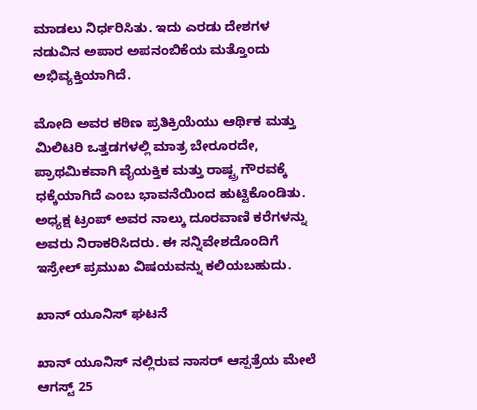ಮಾಡಲು ನಿರ್ಧರಿಸಿತು. ಇದು ಎರಡು ದೇಶಗಳ ನಡುವಿನ ಅಪಾರ ಅಪನಂಬಿಕೆಯ ಮತ್ತೊಂದು ಅಭಿವ್ಯಕ್ತಿಯಾಗಿದೆ.

ಮೋದಿ ಅವರ ಕಠಿಣ ಪ್ರತಿಕ್ರಿಯೆಯು ಆರ್ಥಿಕ ಮತ್ತು ಮಿಲಿಟರಿ ಒತ್ತಡಗಳಲ್ಲಿ ಮಾತ್ರ ಬೇರೂರದೇ, ಪ್ರಾಥಮಿಕವಾಗಿ ವೈಯಕ್ತಿಕ ಮತ್ತು ರಾಷ್ಟ್ರ ಗೌರವಕ್ಕೆ ಧಕ್ಕೆಯಾಗಿದೆ ಎಂಬ ಭಾವನೆಯಿಂದ ಹುಟ್ಟಿಕೊಂಡಿತು. ಅಧ್ಯಕ್ಷ ಟ್ರಂಪ್ ಅವರ ನಾಲ್ಕು ದೂರವಾಣಿ ಕರೆಗಳನ್ನು ಅವರು ನಿರಾಕರಿಸಿದರು. ಈ ಸನ್ನಿವೇಶದೊಂದಿಗೆ ಇಸ್ರೇಲ್ ಪ್ರಮುಖ ವಿಷಯವನ್ನು ಕಲಿಯಬಹುದು.

ಖಾನ್ ಯೂನಿಸ್ ಘಟನೆ

ಖಾನ್ ಯೂನಿಸ್ ನಲ್ಲಿರುವ ನಾಸರ್ ಆಸ್ಪತ್ರೆಯ ಮೇಲೆ ಆಗಸ್ಟ್ 25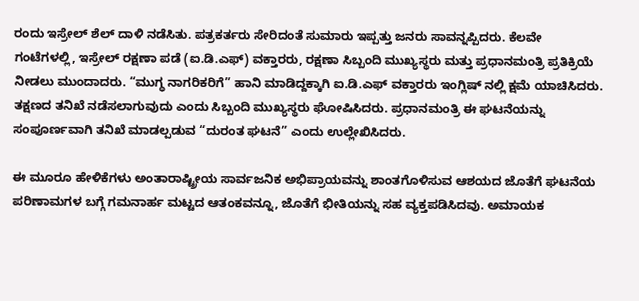ರಂದು ಇಸ್ರೇಲ್ ಶೆಲ್ ದಾಳಿ ನಡೆಸಿತು. ಪತ್ರಕರ್ತರು ಸೇರಿದಂತೆ ಸುಮಾರು ಇಪ್ಪತ್ತು ಜನರು ಸಾವನ್ನಪ್ಪಿದರು. ಕೆಲವೇ ಗಂಟೆಗಳಲ್ಲಿ, ಇಸ್ರೇಲ್ ರಕ್ಷಣಾ ಪಡೆ (ಐ.ಡಿ.ಎಫ್) ವಕ್ತಾರರು, ರಕ್ಷಣಾ ಸಿಬ್ಬಂದಿ ಮುಖ್ಯಸ್ಥರು ಮತ್ತು ಪ್ರಧಾನಮಂತ್ರಿ ಪ್ರತಿಕ್ರಿಯೆ ನೀಡಲು ಮುಂದಾದರು. “ಮುಗ್ಧ ನಾಗರಿಕರಿಗೆ” ಹಾನಿ ಮಾಡಿದ್ದಕ್ಕಾಗಿ ಐ.ಡಿ.ಎಫ್ ವಕ್ತಾರರು ಇಂಗ್ಲಿಷ್ ನಲ್ಲಿ ಕ್ಷಮೆ ಯಾಚಿಸಿದರು. ತಕ್ಷಣದ ತನಿಖೆ ನಡೆಸಲಾಗುವುದು ಎಂದು ಸಿಬ್ಬಂದಿ ಮುಖ್ಯಸ್ಥರು ಘೋಷಿಸಿದರು. ಪ್ರಧಾನಮಂತ್ರಿ ಈ ಘಟನೆಯನ್ನು ಸಂಪೂರ್ಣವಾಗಿ ತನಿಖೆ ಮಾಡಲ್ಪಡುವ “ದುರಂತ ಘಟನೆ” ಎಂದು ಉಲ್ಲೇಖಿಸಿದರು.

ಈ ಮೂರೂ ಹೇಳಿಕೆಗಳು ಅಂತಾರಾಷ್ಟ್ರೀಯ ಸಾರ್ವಜನಿಕ ಅಭಿಪ್ರಾಯವನ್ನು ಶಾಂತಗೊಳಿಸುವ ಆಶಯದ ಜೊತೆಗೆ ಘಟನೆಯ ಪರಿಣಾಮಗಳ ಬಗ್ಗೆ ಗಮನಾರ್ಹ ಮಟ್ಟದ ಆತಂಕವನ್ನೂ, ಜೊತೆಗೆ ಭೀತಿಯನ್ನು ಸಹ ವ್ಯಕ್ತಪಡಿಸಿದವು. ಅಮಾಯಕ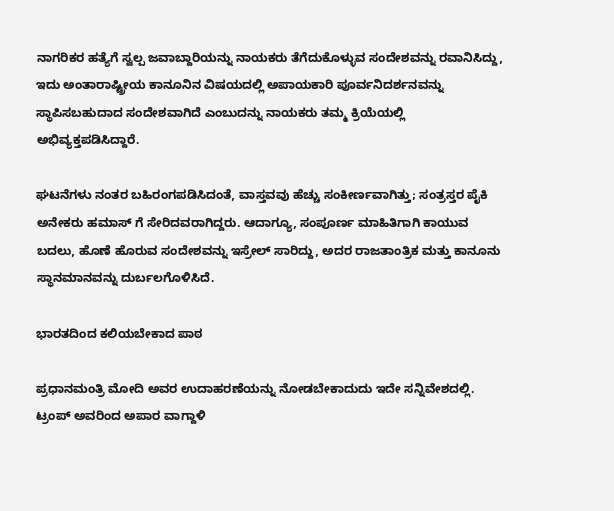ನಾಗರಿಕರ ಹತ್ಯೆಗೆ ಸ್ವಲ್ಪ ಜವಾಬ್ದಾರಿಯನ್ನು ನಾಯಕರು ತೆಗೆದುಕೊಳ್ಳುವ ಸಂದೇಶವನ್ನು ರವಾನಿಸಿದ್ದು, ಇದು ಅಂತಾರಾಷ್ಟ್ರೀಯ ಕಾನೂನಿನ ವಿಷಯದಲ್ಲಿ ಅಪಾಯಕಾರಿ ಪೂರ್ವನಿದರ್ಶನವನ್ನು ಸ್ಥಾಪಿಸಬಹುದಾದ ಸಂದೇಶವಾಗಿದೆ ಎಂಬುದನ್ನು ನಾಯಕರು ತಮ್ಮ ಕ್ರಿಯೆಯಲ್ಲಿ ಅಭಿವ್ಯಕ್ತಪಡಿಸಿದ್ದಾರೆ.

ಘಟನೆಗಳು ನಂತರ ಬಹಿರಂಗಪಡಿಸಿದಂತೆ, ವಾಸ್ತವವು ಹೆಚ್ಚು ಸಂಕೀರ್ಣವಾಗಿತ್ತು; ಸಂತ್ರಸ್ತರ ಪೈಕಿ ಅನೇಕರು ಹಮಾಸ್ ಗೆ ಸೇರಿದವರಾಗಿದ್ದರು. ಆದಾಗ್ಯೂ, ಸಂಪೂರ್ಣ ಮಾಹಿತಿಗಾಗಿ ಕಾಯುವ ಬದಲು, ಹೊಣೆ ಹೊರುವ ಸಂದೇಶವನ್ನು ಇಸ್ರೇಲ್ ಸಾರಿದ್ದು, ಅದರ ರಾಜತಾಂತ್ರಿಕ ಮತ್ತು ಕಾನೂನು ಸ್ಥಾನಮಾನವನ್ನು ದುರ್ಬಲಗೊಳಿಸಿದೆ.

ಭಾರತದಿಂದ ಕಲಿಯಬೇಕಾದ ಪಾಠ

ಪ್ರಧಾನಮಂತ್ರಿ ಮೋದಿ ಅವರ ಉದಾಹರಣೆಯನ್ನು ನೋಡಬೇಕಾದುದು ಇದೇ ಸನ್ನಿವೇಶದಲ್ಲಿ. ಟ್ರಂಪ್ ಅವರಿಂದ ಅಪಾರ ವಾಗ್ದಾಳಿ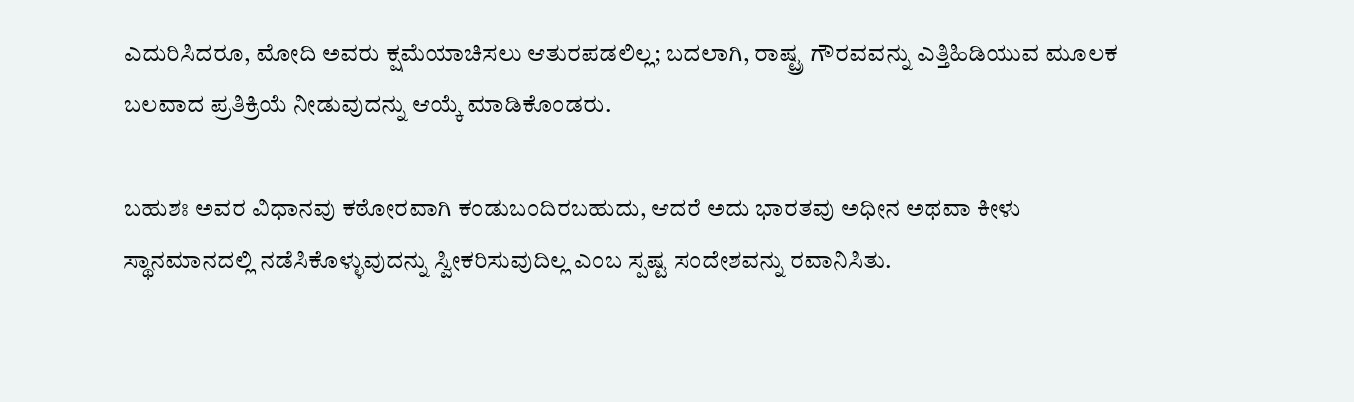ಎದುರಿಸಿದರೂ, ಮೋದಿ ಅವರು ಕ್ಷಮೆಯಾಚಿಸಲು ಆತುರಪಡಲಿಲ್ಲ; ಬದಲಾಗಿ, ರಾಷ್ಟ್ರ ಗೌರವವನ್ನು ಎತ್ತಿಹಿಡಿಯುವ ಮೂಲಕ ಬಲವಾದ ಪ್ರತಿಕ್ರಿಯೆ ನೀಡುವುದನ್ನು ಆಯ್ಕೆ ಮಾಡಿಕೊಂಡರು.

ಬಹುಶಃ ಅವರ ವಿಧಾನವು ಕಠೋರವಾಗಿ ಕಂಡುಬಂದಿರಬಹುದು, ಆದರೆ ಅದು ಭಾರತವು ಅಧೀನ ಅಥವಾ ಕೀಳು ಸ್ಥಾನಮಾನದಲ್ಲಿ ನಡೆಸಿಕೊಳ್ಳುವುದನ್ನು ಸ್ವೀಕರಿಸುವುದಿಲ್ಲ ಎಂಬ ಸ್ಪಷ್ಟ ಸಂದೇಶವನ್ನು ರವಾನಿಸಿತು.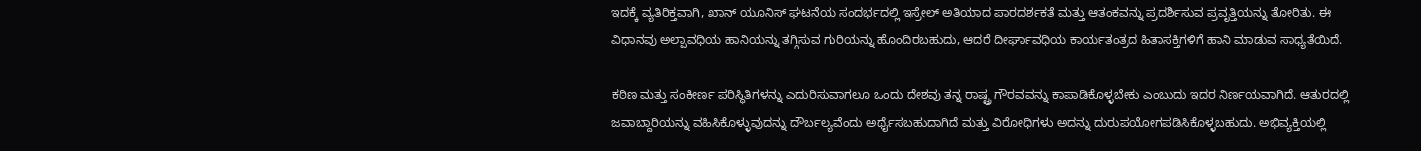ಇದಕ್ಕೆ ವ್ಯತಿರಿಕ್ತವಾಗಿ, ಖಾನ್ ಯೂನಿಸ್ ಘಟನೆಯ ಸಂದರ್ಭದಲ್ಲಿ ಇಸ್ರೇಲ್ ಅತಿಯಾದ ಪಾರದರ್ಶಕತೆ ಮತ್ತು ಆತಂಕವನ್ನು ಪ್ರದರ್ಶಿಸುವ ಪ್ರವೃತ್ತಿಯನ್ನು ತೋರಿತು. ಈ ವಿಧಾನವು ಅಲ್ಪಾವಧಿಯ ಹಾನಿಯನ್ನು ತಗ್ಗಿಸುವ ಗುರಿಯನ್ನು ಹೊಂದಿರಬಹುದು, ಆದರೆ ದೀರ್ಘಾವಧಿಯ ಕಾರ್ಯತಂತ್ರದ ಹಿತಾಸಕ್ತಿಗಳಿಗೆ ಹಾನಿ ಮಾಡುವ ಸಾಧ್ಯತೆಯಿದೆ.

ಕಠಿಣ ಮತ್ತು ಸಂಕೀರ್ಣ ಪರಿಸ್ಥಿತಿಗಳನ್ನು ಎದುರಿಸುವಾಗಲೂ ಒಂದು ದೇಶವು ತನ್ನ ರಾಷ್ಟ್ರ ಗೌರವವನ್ನು ಕಾಪಾಡಿಕೊಳ್ಳಬೇಕು ಎಂಬುದು ಇದರ ನಿರ್ಣಯವಾಗಿದೆ. ಆತುರದಲ್ಲಿ ಜವಾಬ್ದಾರಿಯನ್ನು ವಹಿಸಿಕೊಳ್ಳುವುದನ್ನು ದೌರ್ಬಲ್ಯವೆಂದು ಅರ್ಥೈಸಬಹುದಾಗಿದೆ ಮತ್ತು ವಿರೋಧಿಗಳು ಅದನ್ನು ದುರುಪಯೋಗಪಡಿಸಿಕೊಳ್ಳಬಹುದು. ಅಭಿವ್ಯಕ್ತಿಯಲ್ಲಿ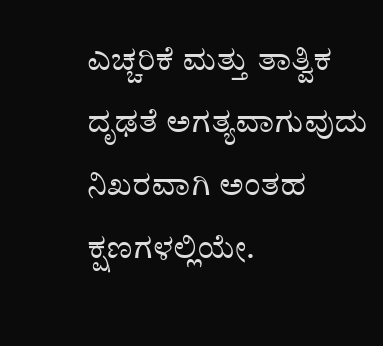ಎಚ್ಚರಿಕೆ ಮತ್ತು ತಾತ್ವಿಕ ದೃಢತೆ ಅಗತ್ಯವಾಗುವುದು ನಿಖರವಾಗಿ ಅಂತಹ ಕ್ಷಣಗಳಲ್ಲಿಯೇ.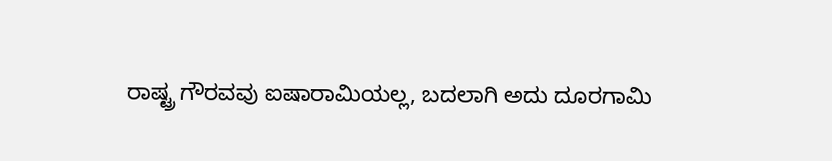ರಾಷ್ಟ್ರ ಗೌರವವು ಐಷಾರಾಮಿಯಲ್ಲ, ಬದಲಾಗಿ ಅದು ದೂರಗಾಮಿ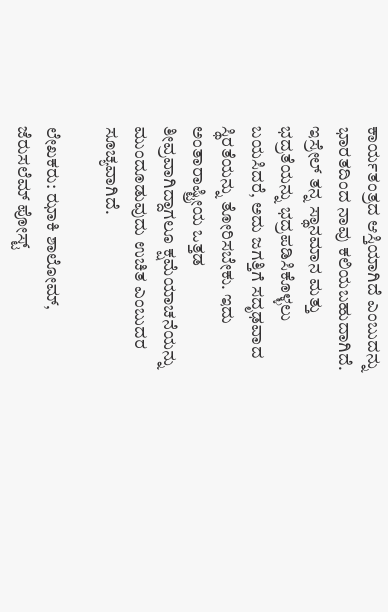ಕಾರ್ಯತಂತ್ರದ ಆಸ್ತಿಯಾಗಿದೆ ಎಂಬುದನ್ನು ಭಾರತದಿಂದ ನಾವು ಕಲಿಯಬಹುದಾಗಿದೆ. ಇಸ್ರೇಲ್ ತನ್ನ ಸ್ಥಾನಮಾನ ಮತ್ತು ಭದ್ರತೆಯನ್ನು ಭದ್ರಪಡಿಸಿಕೊಳ್ಳಲು ಬಯಸಿದರೆ, ಅದು ಜಗತ್ತಿಗೆ ಸದೃಢವಾದ ಸ್ಥಿರತೆಯನ್ನು ತೋರಿಸಬೇಕು. ಇದು ಅಂತಾರಾಷ್ಟ್ರೀಯ ಒತ್ತಡ ತೀವ್ರವಾಗಿದ್ದಾಗಲೂ ಕ್ಷಮೆಯಾಚನೆಯನ್ನು ಮುಂದೂಡುವುದು ಉಚಿತ ಎಂಬುದರ ಸೂಚ್ಯವಾಗಿದೆ.

ಲೇಖಕರು: ಝಾಕಿ ಶಾಲೋಮ್, ಜೆರುಸಲೆಮ್ ಪೋಸ್ಟ್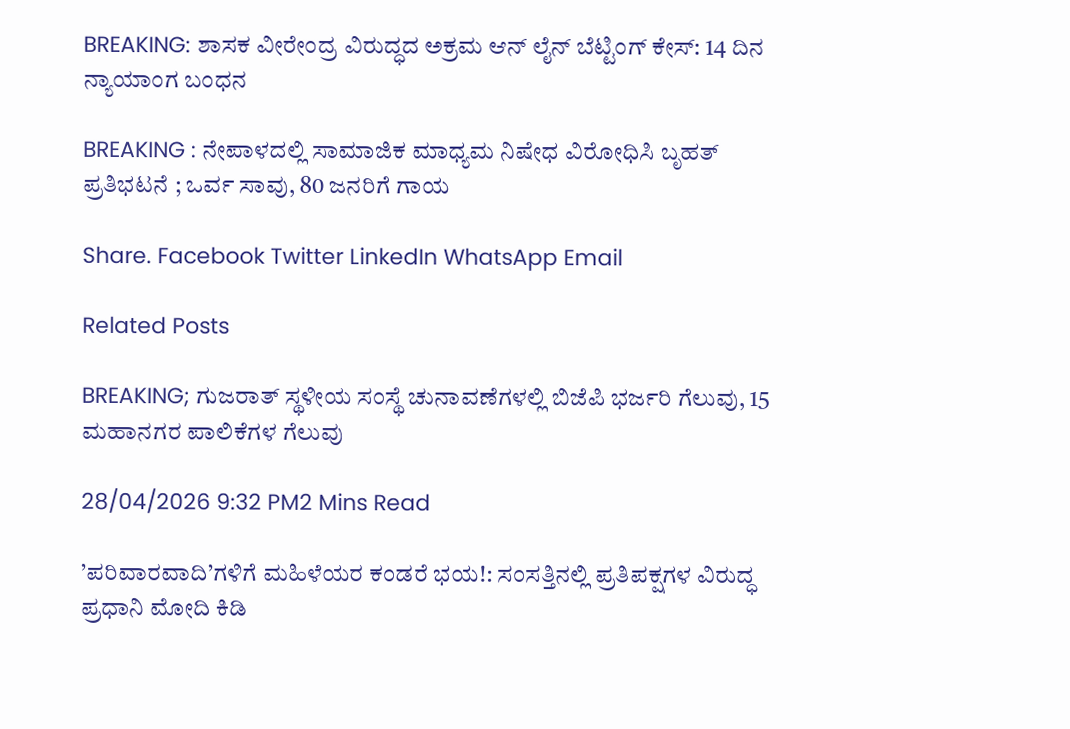BREAKING: ಶಾಸಕ ವೀರೇಂದ್ರ ವಿರುದ್ಧದ ಅಕ್ರಮ ಆನ್ ಲೈನ್ ಬೆಟ್ಟಿಂಗ್ ಕೇಸ್: 14 ದಿನ ನ್ಯಾಯಾಂಗ ಬಂಧನ

BREAKING : ನೇಪಾಳದಲ್ಲಿ ಸಾಮಾಜಿಕ ಮಾಧ್ಯಮ ನಿಷೇಧ ವಿರೋಧಿಸಿ ಬೃಹತ್ ಪ್ರತಿಭಟನೆ ; ಒರ್ವ ಸಾವು, 80 ಜನರಿಗೆ ಗಾಯ

Share. Facebook Twitter LinkedIn WhatsApp Email

Related Posts

BREAKING; ಗುಜರಾತ್ ಸ್ಥಳೀಯ ಸಂಸ್ಥೆ ಚುನಾವಣೆಗಳಲ್ಲಿ ಬಿಜೆಪಿ ಭರ್ಜರಿ ಗೆಲುವು, 15 ಮಹಾನಗರ ಪಾಲಿಕೆಗಳ ಗೆಲುವು

28/04/2026 9:32 PM2 Mins Read

’ಪರಿವಾರವಾದಿ’ಗಳಿಗೆ ಮಹಿಳೆಯರ ಕಂಡರೆ ಭಯ!: ಸಂಸತ್ತಿನಲ್ಲಿ ಪ್ರತಿಪಕ್ಷಗಳ ವಿರುದ್ಧ ಪ್ರಧಾನಿ ಮೋದಿ ಕಿಡಿ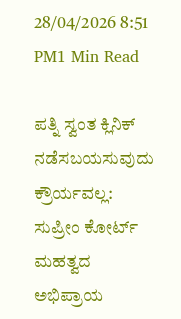28/04/2026 8:51 PM1 Min Read

ಪತ್ನಿ ಸ್ವಂತ ಕ್ಲಿನಿಕ್ ನಡೆಸಬಯಸುವುದು ಕ್ರೌರ್ಯವಲ್ಲ: ಸುಪ್ರೀಂ ಕೋರ್ಟ್ ಮಹತ್ವದ ಅಭಿಪ್ರಾಯ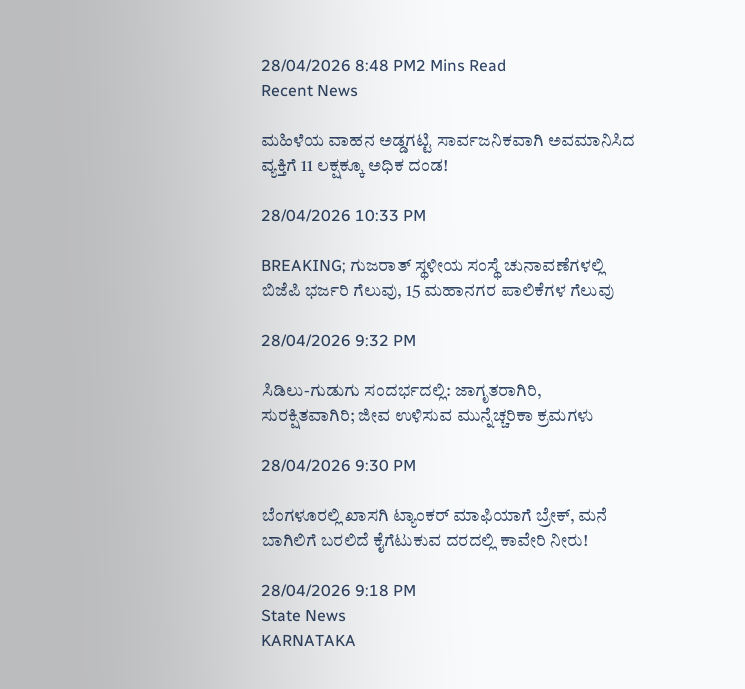28/04/2026 8:48 PM2 Mins Read
Recent News

ಮಹಿಳೆಯ ವಾಹನ ಅಡ್ಡಗಟ್ಟಿ ಸಾರ್ವಜನಿಕವಾಗಿ ಅವಮಾನಿಸಿದ ವ್ಯಕ್ತಿಗೆ 11 ಲಕ್ಷಕ್ಕೂ ಅಧಿಕ ದಂಡ!

28/04/2026 10:33 PM

BREAKING; ಗುಜರಾತ್ ಸ್ಥಳೀಯ ಸಂಸ್ಥೆ ಚುನಾವಣೆಗಳಲ್ಲಿ ಬಿಜೆಪಿ ಭರ್ಜರಿ ಗೆಲುವು, 15 ಮಹಾನಗರ ಪಾಲಿಕೆಗಳ ಗೆಲುವು

28/04/2026 9:32 PM

ಸಿಡಿಲು-ಗುಡುಗು ಸಂದರ್ಭದಲ್ಲಿ: ಜಾಗೃತರಾಗಿರಿ, ಸುರಕ್ಷಿತವಾಗಿರಿ; ಜೀವ ಉಳಿಸುವ ಮುನ್ನೆಚ್ಚರಿಕಾ ಕ್ರಮಗಳು

28/04/2026 9:30 PM

ಬೆಂಗಳೂರಲ್ಲಿ ಖಾಸಗಿ ಟ್ಯಾಂಕರ್ ಮಾಫಿಯಾಗೆ ಬ್ರೇಕ್, ಮನೆ ಬಾಗಿಲಿಗೆ ಬರಲಿದೆ ಕೈಗೆಟುಕುವ ದರದಲ್ಲಿ ಕಾವೇರಿ ನೀರು!

28/04/2026 9:18 PM
State News
KARNATAKA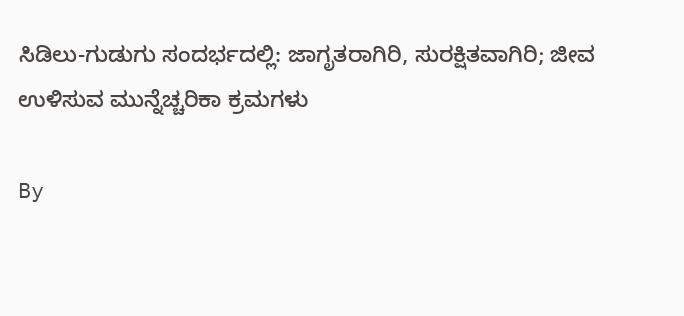ಸಿಡಿಲು-ಗುಡುಗು ಸಂದರ್ಭದಲ್ಲಿ: ಜಾಗೃತರಾಗಿರಿ, ಸುರಕ್ಷಿತವಾಗಿರಿ; ಜೀವ ಉಳಿಸುವ ಮುನ್ನೆಚ್ಚರಿಕಾ ಕ್ರಮಗಳು

By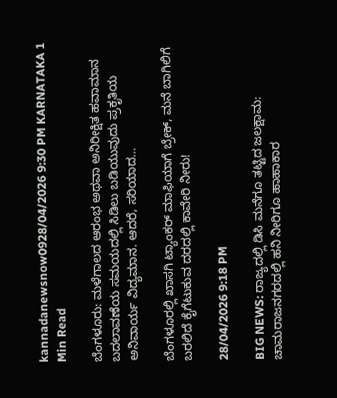kannadanewsnow0928/04/2026 9:30 PM KARNATAKA 1 Min Read

ಬೆಂಗಳೂರು: ಮಳೆಗಾಲದ ಆರಂಭ ಅಥವಾ ಅನಿರೀಕ್ಷಿತ ಹವಾಮಾನ ಬದಲಾವಣೆಯ ಸಮಯದಲ್ಲಿ ಸಿಡಿಲು ಬಡಿಯುವುದು ಪ್ರಕೃತಿಯ ಅನಿವಾರ್ಯ ವಿದ್ಯಮಾನ. ಆದರೆ, ಸರಿಯಾದ…

ಬೆಂಗಳೂರಲ್ಲಿ ಖಾಸಗಿ ಟ್ಯಾಂಕರ್ ಮಾಫಿಯಾಗೆ ಬ್ರೇಕ್, ಮನೆ ಬಾಗಿಲಿಗೆ ಬರಲಿದೆ ಕೈಗೆಟುಕುವ ದರದಲ್ಲಿ ಕಾವೇರಿ ನೀರು!

28/04/2026 9:18 PM

BIG NEWS: ರಾಜ್ಯದಲ್ಲಿ ಡಿಸಿ ಮನೆಗೂ ತಟ್ಟಿದ ಜಲಕ್ಷಾಮ: ಚಾಮರಾಜನಗರದಲ್ಲಿ ಹನಿ ನೀರಿಗೂ ಹಾಹಾಕಾರ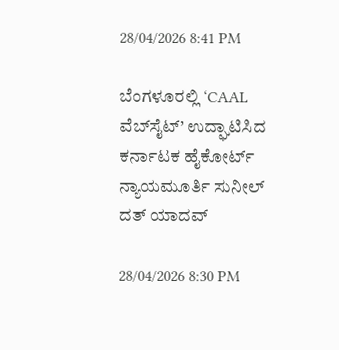28/04/2026 8:41 PM

ಬೆಂಗಳೂರಲ್ಲಿ ‘CAAL ವೆಬ್‌ಸೈಟ್’ ಉದ್ಘಾಟಿಸಿದ ಕರ್ನಾಟಕ ಹೈಕೋರ್ಟ್ ನ್ಯಾಯಮೂರ್ತಿ ಸುನೀಲ್ ದತ್ ಯಾದವ್

28/04/2026 8:30 PM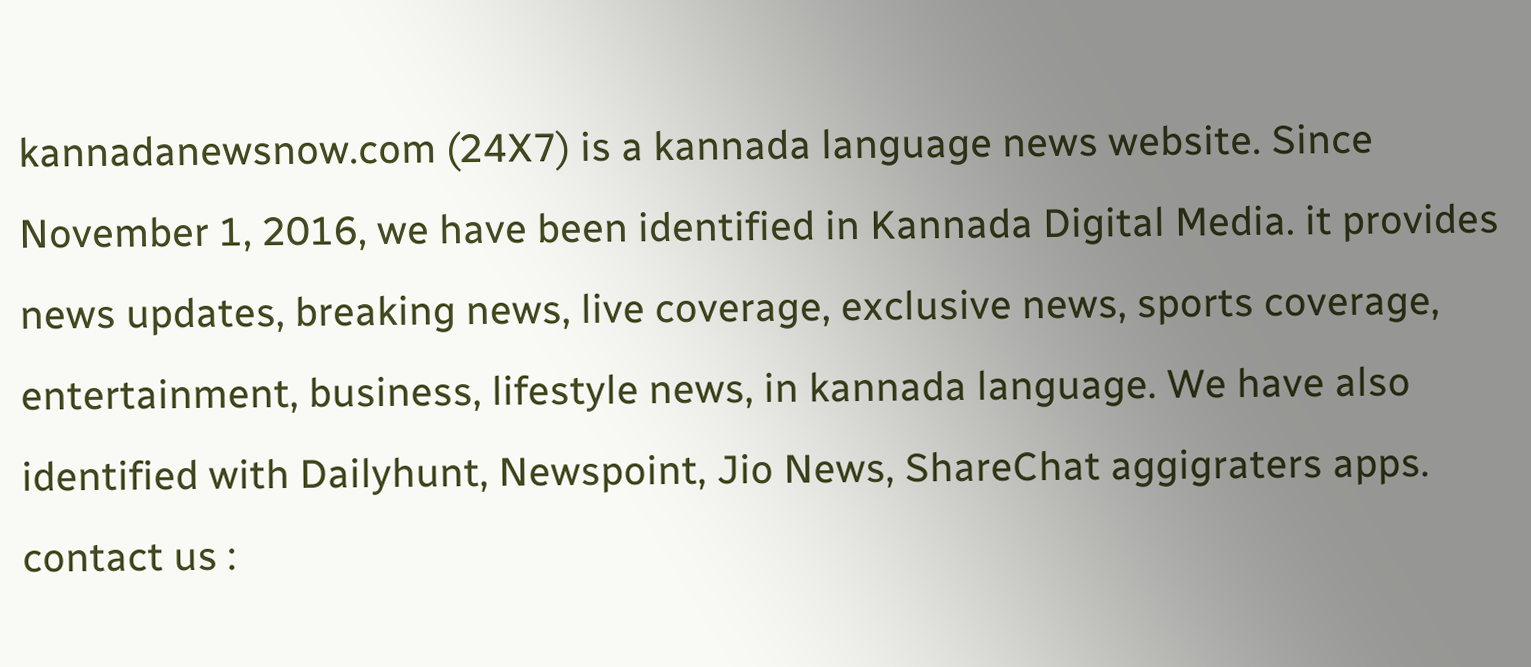kannadanewsnow.com (24X7) is a kannada language news website. Since November 1, 2016, we have been identified in Kannada Digital Media. it provides news updates, breaking news, live coverage, exclusive news, sports coverage, entertainment, business, lifestyle news, in kannada language. We have also identified with Dailyhunt, Newspoint, Jio News, ShareChat aggigraters apps. contact us :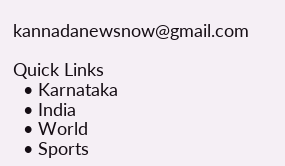kannadanewsnow@gmail.com

Quick Links
  • Karnataka
  • India
  • World
  • Sports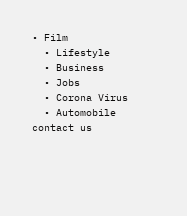• Film
  • Lifestyle
  • Business
  • Jobs
  • Corona Virus
  • Automobile
contact us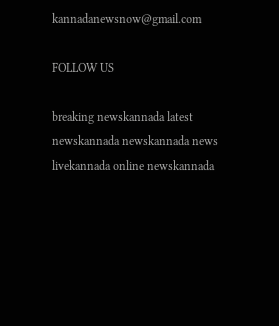kannadanewsnow@gmail.com

FOLLOW US

breaking newskannada latest newskannada newskannada news livekannada online newskannada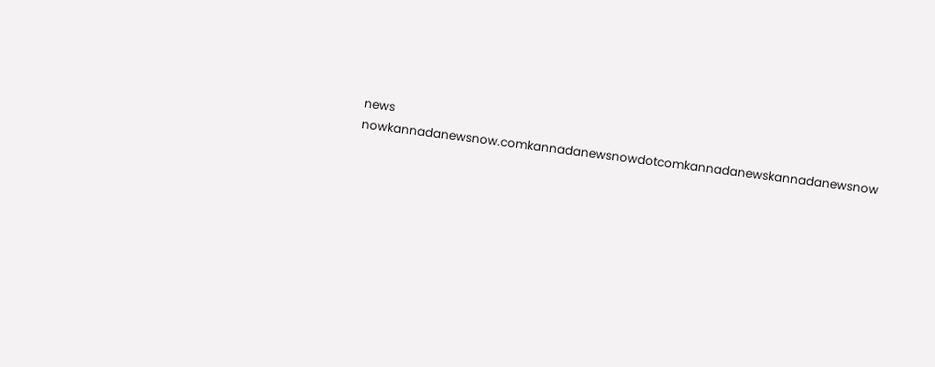news nowkannadanewsnow.comkannadanewsnowdotcomkannadanewskannadanewsnow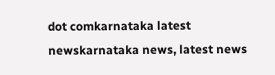dot comkarnataka latest newskarnataka news, latest news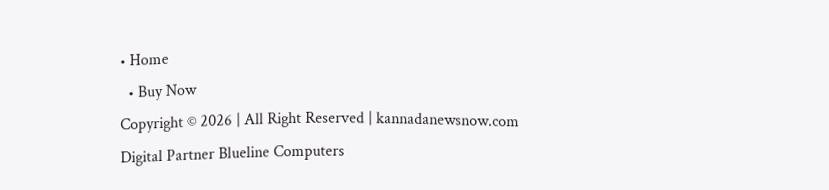• Home
  • Buy Now
Copyright © 2026 | All Right Reserved | kannadanewsnow.com
Digital Partner Blueline Computers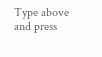Type above and press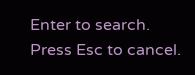Enter to search. Press Esc to cancel.